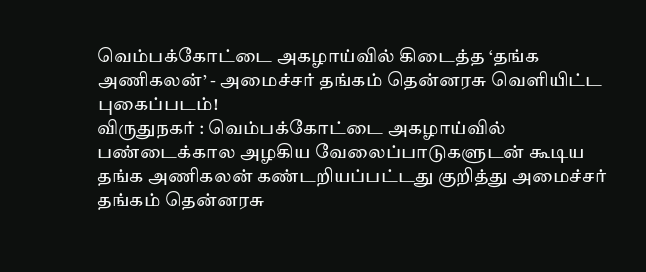வெம்பக்கோட்டை அகழாய்வில் கிடைத்த ‘தங்க அணிகலன்’ - அமைச்சர் தங்கம் தென்னரசு வெளியிட்ட புகைப்படம்!
விருதுநகர் : வெம்பக்கோட்டை அகழாய்வில் பண்டைக்கால அழகிய வேலைப்பாடுகளுடன் கூடிய தங்க அணிகலன் கண்டறியப்பட்டது குறித்து அமைச்சர் தங்கம் தென்னரசு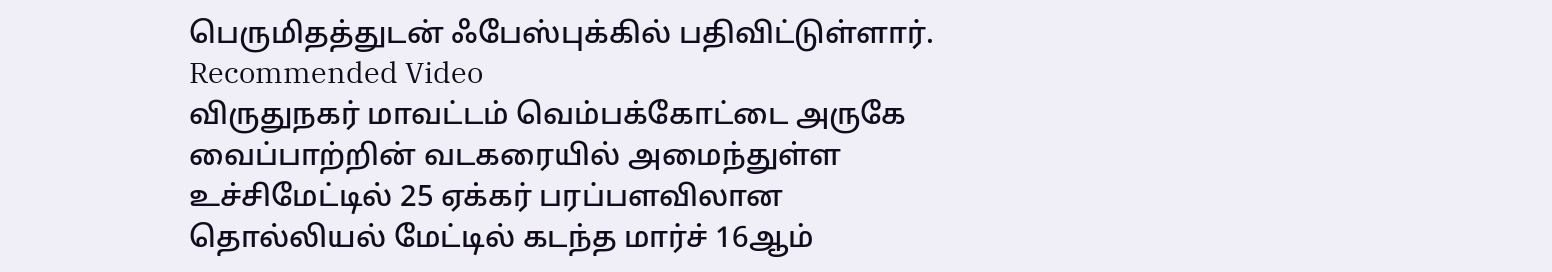பெருமிதத்துடன் ஃபேஸ்புக்கில் பதிவிட்டுள்ளார்.
Recommended Video
விருதுநகர் மாவட்டம் வெம்பக்கோட்டை அருகே வைப்பாற்றின் வடகரையில் அமைந்துள்ள உச்சிமேட்டில் 25 ஏக்கர் பரப்பளவிலான தொல்லியல் மேட்டில் கடந்த மார்ச் 16ஆம்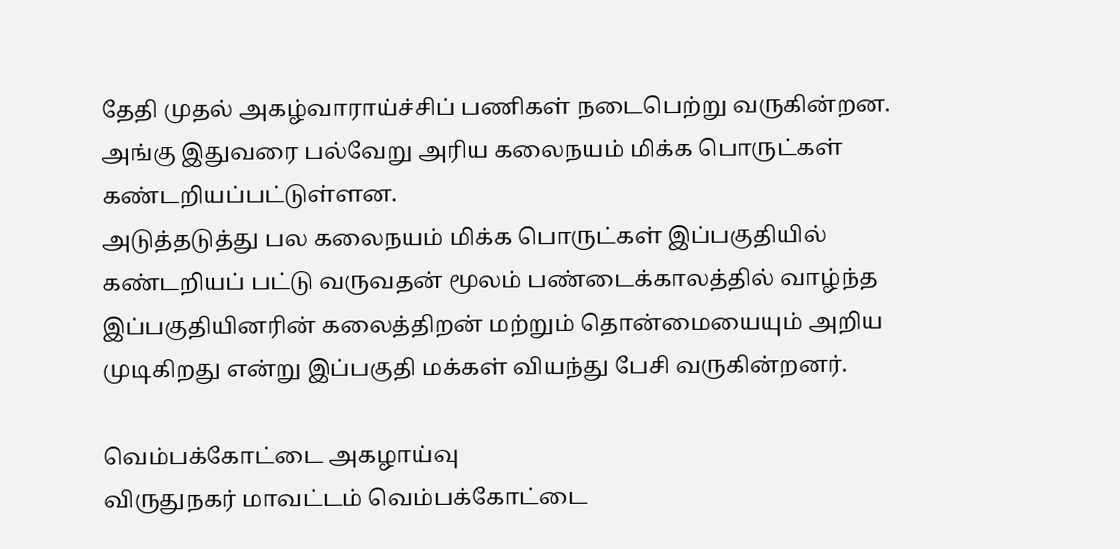தேதி முதல் அகழ்வாராய்ச்சிப் பணிகள் நடைபெற்று வருகின்றன. அங்கு இதுவரை பல்வேறு அரிய கலைநயம் மிக்க பொருட்கள் கண்டறியப்பட்டுள்ளன.
அடுத்தடுத்து பல கலைநயம் மிக்க பொருட்கள் இப்பகுதியில் கண்டறியப் பட்டு வருவதன் மூலம் பண்டைக்காலத்தில் வாழ்ந்த இப்பகுதியினரின் கலைத்திறன் மற்றும் தொன்மையையும் அறிய முடிகிறது என்று இப்பகுதி மக்கள் வியந்து பேசி வருகின்றனர்.

வெம்பக்கோட்டை அகழாய்வு
விருதுநகர் மாவட்டம் வெம்பக்கோட்டை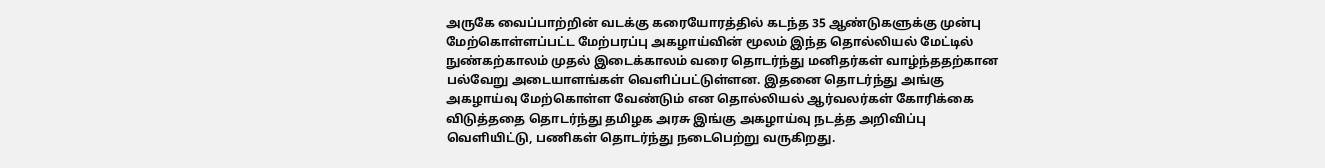அருகே வைப்பாற்றின் வடக்கு கரையோரத்தில் கடந்த 35 ஆண்டுகளுக்கு முன்பு மேற்கொள்ளப்பட்ட மேற்பரப்பு அகழாய்வின் மூலம் இந்த தொல்லியல் மேட்டில் நுண்கற்காலம் முதல் இடைக்காலம் வரை தொடர்ந்து மனிதர்கள் வாழ்ந்ததற்கான பல்வேறு அடையாளங்கள் வெளிப்பட்டுள்ளன. இதனை தொடர்ந்து அங்கு அகழாய்வு மேற்கொள்ள வேண்டும் என தொல்லியல் ஆர்வலர்கள் கோரிக்கை விடுத்ததை தொடர்ந்து தமிழக அரசு இங்கு அகழாய்வு நடத்த அறிவிப்பு வெளியிட்டு, பணிகள் தொடர்ந்து நடைபெற்று வருகிறது.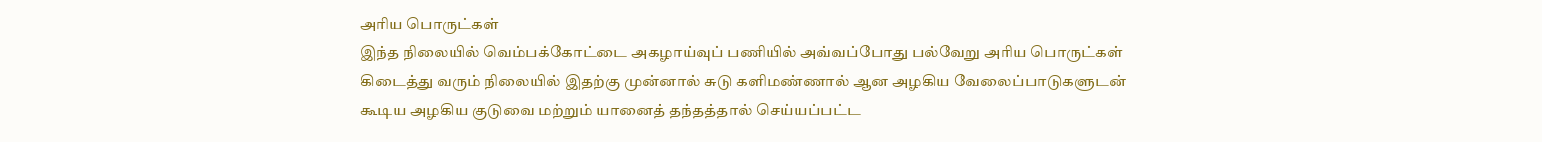அரிய பொருட்கள்
இந்த நிலையில் வெம்பக்கோட்டை அகழாய்வுப் பணியில் அவ்வப்போது பல்வேறு அரிய பொருட்கள் கிடைத்து வரும் நிலையில் இதற்கு முன்னால் சுடு களிமண்ணால் ஆன அழகிய வேலைப்பாடுகளுடன் கூடிய அழகிய குடுவை மற்றும் யானைத் தந்தத்தால் செய்யப்பட்ட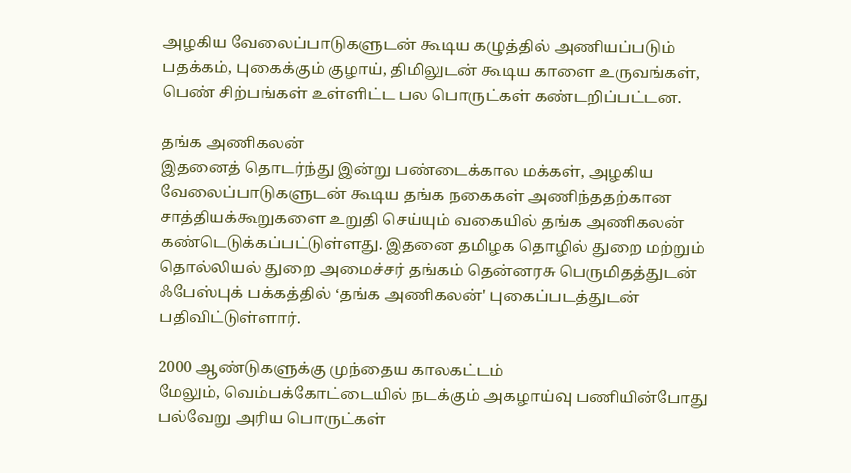அழகிய வேலைப்பாடுகளுடன் கூடிய கழுத்தில் அணியப்படும் பதக்கம், புகைக்கும் குழாய், திமிலுடன் கூடிய காளை உருவங்கள், பெண் சிற்பங்கள் உள்ளிட்ட பல பொருட்கள் கண்டறிப்பட்டன.

தங்க அணிகலன்
இதனைத் தொடர்ந்து இன்று பண்டைக்கால மக்கள், அழகிய வேலைப்பாடுகளுடன் கூடிய தங்க நகைகள் அணிந்ததற்கான சாத்தியக்கூறுகளை உறுதி செய்யும் வகையில் தங்க அணிகலன் கண்டெடுக்கப்பட்டுள்ளது. இதனை தமிழக தொழில் துறை மற்றும் தொல்லியல் துறை அமைச்சர் தங்கம் தென்னரசு பெருமிதத்துடன் ஃபேஸ்புக் பக்கத்தில் ‘தங்க அணிகலன்' புகைப்படத்துடன் பதிவிட்டுள்ளார்.

2000 ஆண்டுகளுக்கு முந்தைய காலகட்டம்
மேலும், வெம்பக்கோட்டையில் நடக்கும் அகழாய்வு பணியின்போது பல்வேறு அரிய பொருட்கள்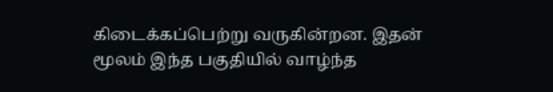கிடைக்கப்பெற்று வருகின்றன. இதன் மூலம் இந்த பகுதியில் வாழ்ந்த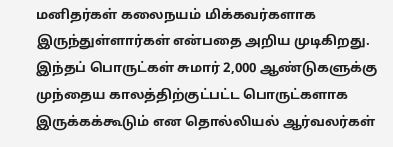மனிதர்கள் கலைநயம் மிக்கவர்களாக இருந்துள்ளார்கள் என்பதை அறிய முடிகிறது. இந்தப் பொருட்கள் சுமார் 2,000 ஆண்டுகளுக்கு முந்தைய காலத்திற்குட்பட்ட பொருட்களாக இருக்கக்கூடும் என தொல்லியல் ஆர்வலர்கள்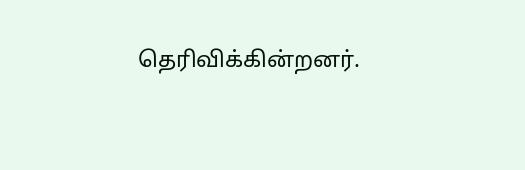தெரிவிக்கின்றனர்.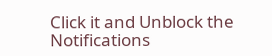Click it and Unblock the Notifications